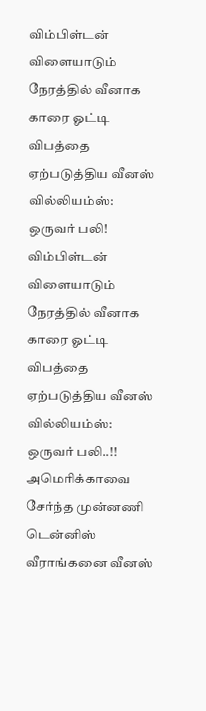விம்பிள்டன் விளையாடும் நேரத்தில் வீனாக காரை ஓட்டி விபத்தை ஏற்படுத்திய வீனஸ் வில்லியம்ஸ்: ஒருவர் பலி!
விம்பிள்டன் விளையாடும் நேரத்தில் வீனாக காரை ஓட்டி விபத்தை ஏற்படுத்திய வீனஸ் வில்லியம்ஸ்: ஒருவர் பலி..!!
அமெரிக்காவை சேர்ந்த முன்னணி டென்னிஸ் வீராங்கனை வீனஸ்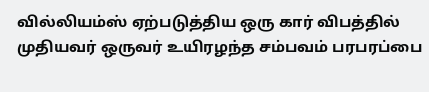வில்லியம்ஸ் ஏற்படுத்திய ஒரு கார் விபத்தில் முதியவர் ஒருவர் உயிரழந்த சம்பவம் பரபரப்பை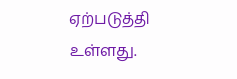ஏற்படுத்தி உள்ளது.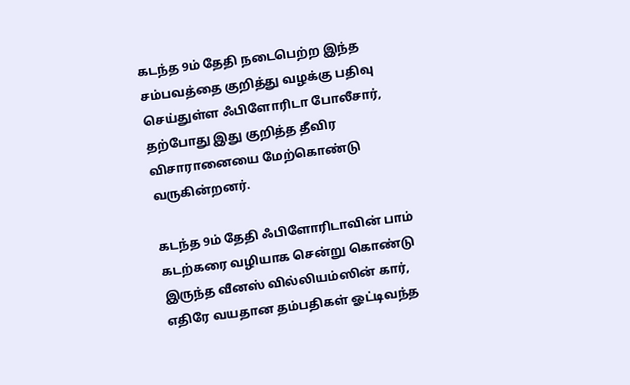கடந்த 9ம் தேதி நடைபெற்ற இந்த சம்பவத்தை குறித்து வழக்கு பதிவு செய்துள்ள ஃபிளோரிடா போலீசார், தற்போது இது குறித்த தீவிர விசாரானையை மேற்கொண்டு வருகின்றனர்.

கடந்த 9ம் தேதி ஃபிளோரிடாவின் பாம் கடற்கரை வழியாக சென்று கொண்டு இருந்த வீனஸ் வில்லியம்ஸின் கார், எதிரே வயதான தம்பதிகள் ஓட்டிவந்த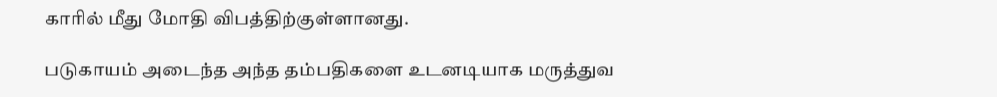காரில் மீது மோதி விபத்திற்குள்ளானது.

படுகாயம் அடைந்த அந்த தம்பதிகளை உடனடியாக மருத்துவ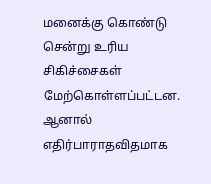மனைக்கு கொண்டு சென்று உரிய சிகிச்சைகள் மேற்கொள்ளப்பட்டன.
ஆனால் எதிர்பாராதவிதமாக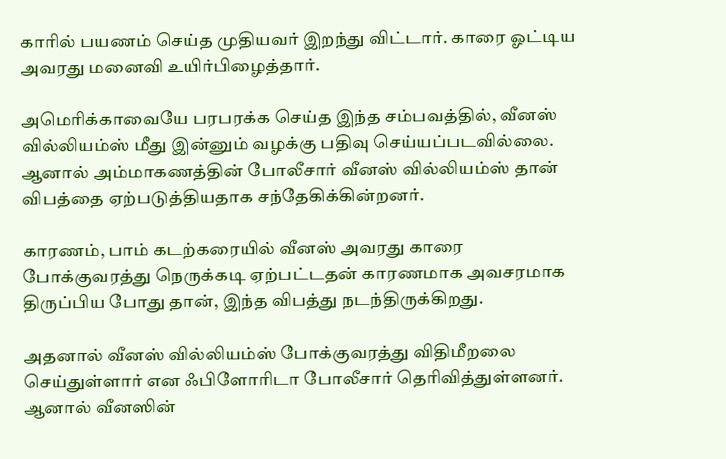காரில் பயணம் செய்த முதியவர் இறந்து விட்டார். காரை ஓட்டிய அவரது மனைவி உயிர்பிழைத்தார்.

அமெரிக்காவையே பரபரக்க செய்த இந்த சம்பவத்தில், வீனஸ் வில்லியம்ஸ் மீது இன்னும் வழக்கு பதிவு செய்யப்படவில்லை. ஆனால் அம்மாகணத்தின் போலீசார் வீனஸ் வில்லியம்ஸ் தான் விபத்தை ஏற்படுத்தியதாக சந்தேகிக்கின்றனர்.

காரணம், பாம் கடற்கரையில் வீனஸ் அவரது காரை போக்குவரத்து நெருக்கடி ஏற்பட்டதன் காரணமாக அவசரமாக திருப்பிய போது தான், இந்த விபத்து நடந்திருக்கிறது.

அதனால் வீனஸ் வில்லியம்ஸ் போக்குவரத்து விதிமீறலை செய்துள்ளார் என ஃபிளோரிடா போலீசார் தெரிவித்துள்ளனர்.
ஆனால் வீனஸின்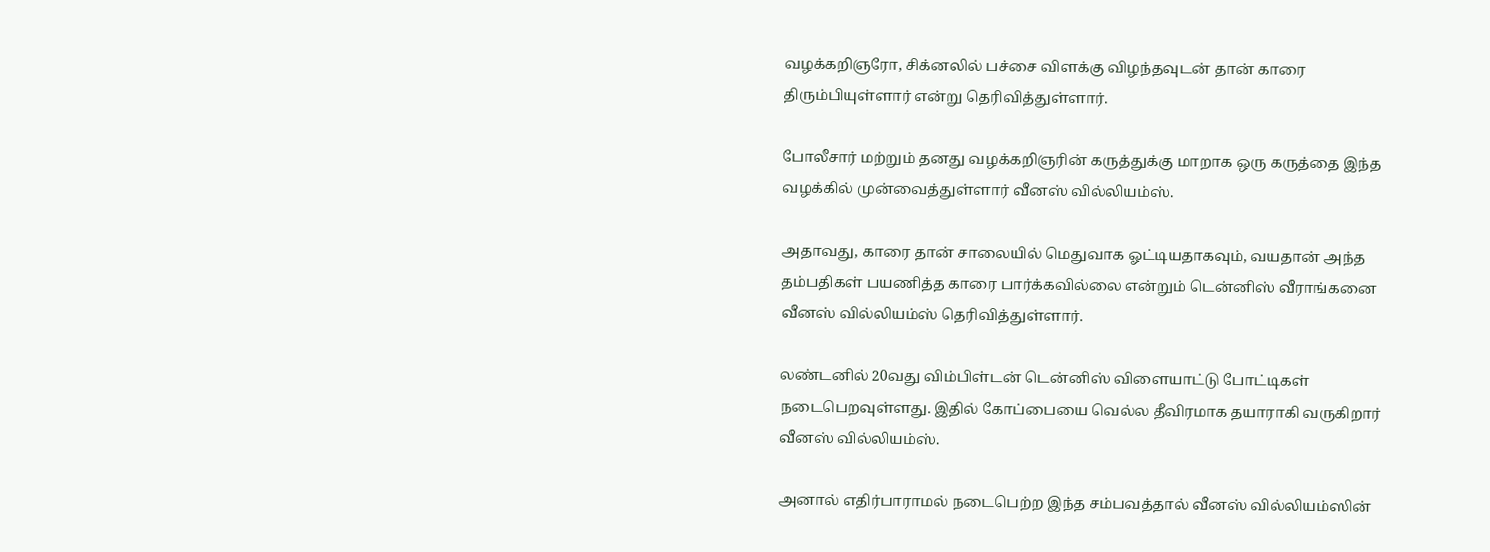வழக்கறிஞரோ, சிக்னலில் பச்சை விளக்கு விழந்தவுடன் தான் காரை திரும்பியுள்ளார் என்று தெரிவித்துள்ளார்.

போலீசார் மற்றும் தனது வழக்கறிஞரின் கருத்துக்கு மாறாக ஒரு கருத்தை இந்த வழக்கில் முன்வைத்துள்ளார் வீனஸ் வில்லியம்ஸ்.

அதாவது, காரை தான் சாலையில் மெதுவாக ஓட்டியதாகவும், வயதான் அந்த தம்பதிகள் பயணித்த காரை பார்க்கவில்லை என்றும் டென்னிஸ் வீராங்கனை வீனஸ் வில்லியம்ஸ் தெரிவித்துள்ளார்.

லண்டனில் 20வது விம்பிள்டன் டென்னிஸ் விளையாட்டு போட்டிகள் நடைபெறவுள்ளது. இதில் கோப்பையை வெல்ல தீவிரமாக தயாராகி வருகிறார் வீனஸ் வில்லியம்ஸ்.

அனால் எதிர்பாராமல் நடைபெற்ற இந்த சம்பவத்தால் வீனஸ் வில்லியம்ஸின்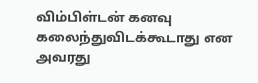விம்பிள்டன் கனவு கலைந்துவிடக்கூடாது என அவரது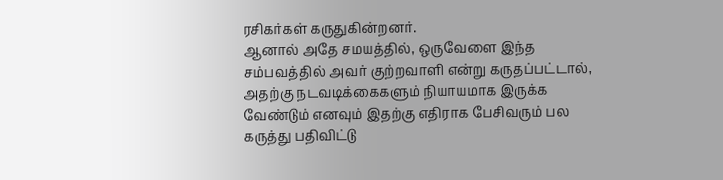ரசிகர்கள் கருதுகின்றனர்.
ஆனால் அதே சமயத்தில், ஒருவேளை இந்த சம்பவத்தில் அவர் குற்றவாளி என்று கருதப்பட்டால், அதற்கு நடவடிக்கைகளும் நியாயமாக இருக்க வேண்டும் எனவும் இதற்கு எதிராக பேசிவரும் பல கருத்து பதிவிட்டு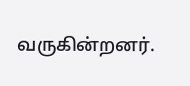வருகின்றனர்.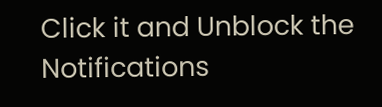Click it and Unblock the Notifications